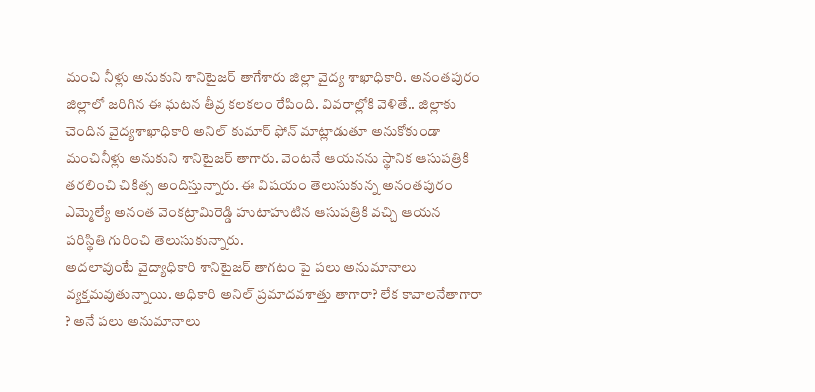మంచి నీళ్లు అనుకుని శానిటైజర్ తాగేశారు జిల్లా వైద్య శాఖాధికారి. అనంతపురం జిల్లాలో జరిగిన ఈ ఘటన తీవ్ర కలకలం రేపింది. వివరాల్లోకి వెళితే.. జిల్లాకు చెందిన వైద్యశాఖాధికారి అనిల్ కుమార్ ఫోన్ మాట్లాడుతూ అనుకోకుండా మంచినీళ్లు అనుకుని శానిటైజర్ తాగారు. వెంటనే ఆయనను స్థానిక ఆసుపత్రికి తరలించి చికిత్స అందిస్తున్నారు. ఈ విషయం తెలుసుకున్న అనంతపురం ఎమ్మెల్యే అనంత వెంకట్రామిరెడ్డి హుటాహుటిన ఆసుపత్రికి వచ్చి ఆయన పరిస్థితి గురించి తెలుసుకున్నారు.
అదలావుంటే వైద్యాధికారి శానిటైజర్ తాగటం పై పలు అనుమానాలు వ్యక్తమవుతున్నాయి. అధికారి అనిల్ ప్రమాదవశాత్తు తాగారా? లేక కావాలనేతాగారా ? అనే పలు అనుమానాలు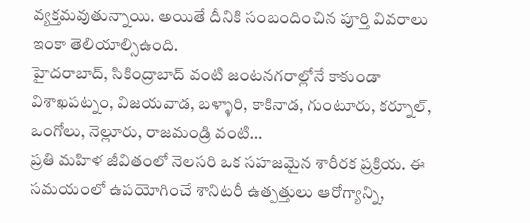వ్యక్తమవుతున్నాయి. అయితే దీనికి సంబందించిన పూర్తి వివరాలు ఇంకా తెలియాల్సిఉంది.
హైదరాబాద్, సికింద్రాబాద్ వంటి జంటనగరాల్లోనే కాకుండా విశాఖపట్నం, విజయవాడ, బళ్ళారి, కాకినాడ, గుంటూరు, కర్నూల్, ఒంగోలు, నెల్లూరు, రాజమండ్రి వంటి…
ప్రతి మహిళ జీవితంలో నెలసరి ఒక సహజమైన శారీరక ప్రక్రియ. ఈ సమయంలో ఉపయోగించే శానిటరీ ఉత్పత్తులు ఆరోగ్యాన్ని,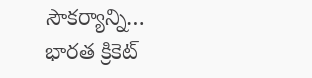సౌకర్యాన్ని…
భారత క్రికెట్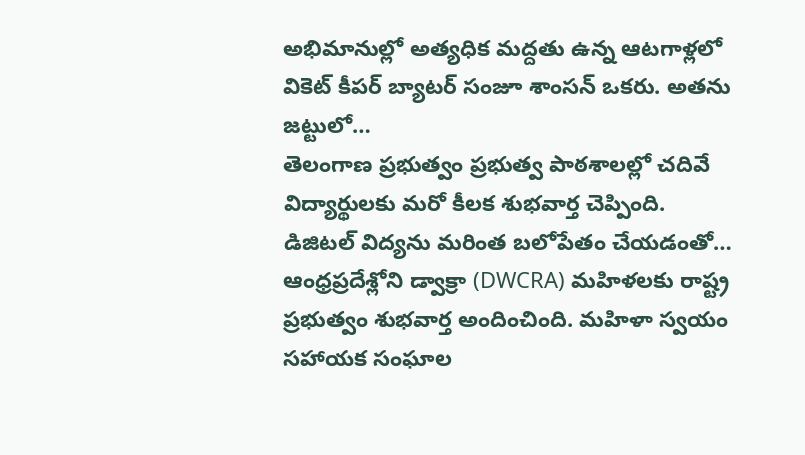అభిమానుల్లో అత్యధిక మద్దతు ఉన్న ఆటగాళ్లలో వికెట్ కీపర్ బ్యాటర్ సంజూ శాంసన్ ఒకరు. అతను జట్టులో…
తెలంగాణ ప్రభుత్వం ప్రభుత్వ పాఠశాలల్లో చదివే విద్యార్థులకు మరో కీలక శుభవార్త చెప్పింది. డిజిటల్ విద్యను మరింత బలోపేతం చేయడంతో…
ఆంధ్రప్రదేశ్లోని డ్వాక్రా (DWCRA) మహిళలకు రాష్ట్ర ప్రభుత్వం శుభవార్త అందించింది. మహిళా స్వయం సహాయక సంఘాల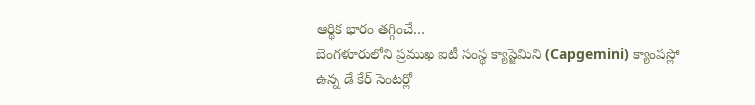ఆర్థిక భారం తగ్గించే…
బెంగళూరులోని ప్రముఖ ఐటీ సంస్థ క్యాప్జెమిని (Capgemini) క్యాంపస్లో ఉన్న డే కేర్ సెంటర్లో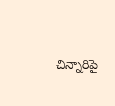చిన్నారిపై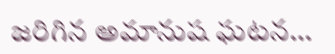జరిగిన అమానుష ఘటన…